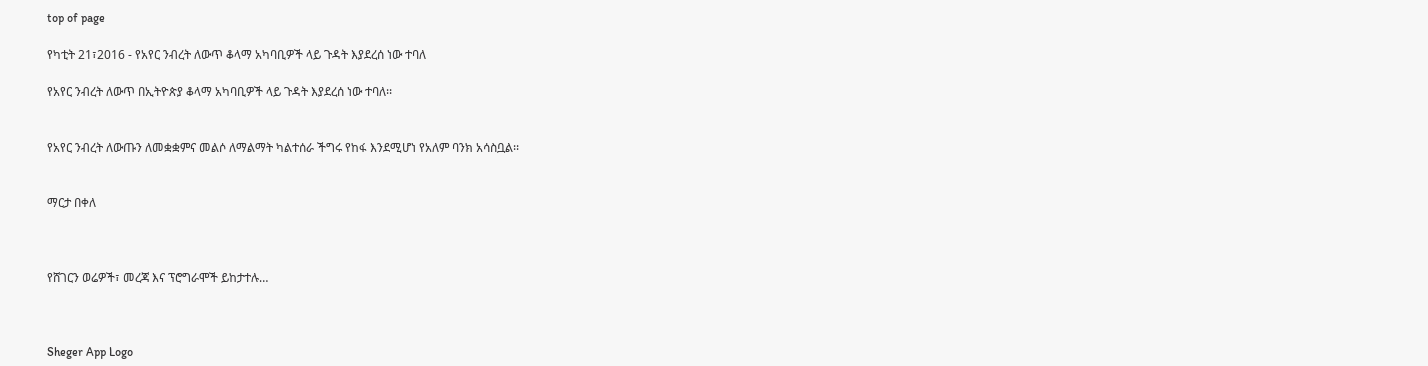top of page

የካቲት 21፣2016 - የአየር ንብረት ለውጥ ቆላማ አካባቢዎች ላይ ጉዳት እያደረሰ ነው ተባለ

የአየር ንብረት ለውጥ በኢትዮጵያ ቆላማ አካባቢዎች ላይ ጉዳት እያደረሰ ነው ተባለ፡፡


የአየር ንብረት ለውጡን ለመቋቋምና መልሶ ለማልማት ካልተሰራ ችግሩ የከፋ እንደሚሆነ የአለም ባንክ አሳስቧል፡፡


ማርታ በቀለ



የሸገርን ወሬዎች፣ መረጃ እና ፕሮግራሞች ይከታተሉ…



Sheger App Logo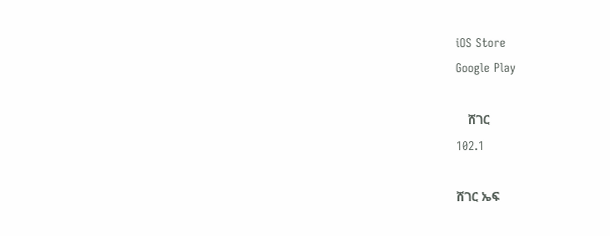iOS Store
Google Play

    ሸገር
102.1

ሸገር ኤፍ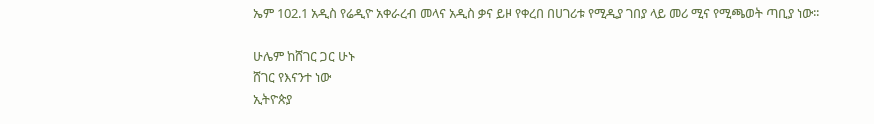ኤም 102.1 አዲስ የሬዲዮ አቀራረብ መላና አዲስ ቃና ይዞ የቀረበ በሀገሪቱ የሚዲያ ገበያ ላይ መሪ ሚና የሚጫወት ጣቢያ ነው፡፡

ሁሌም ከሸገር ጋር ሁኑ
ሸገር የእናንተ ነው
ኢትዮጵያ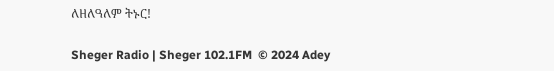ለዘለዓለም ትኑር!

Sheger Radio | Sheger 102.1FM  © 2024 Adey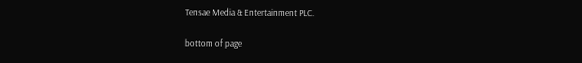Tensae Media & Entertainment PLC.

bottom of page